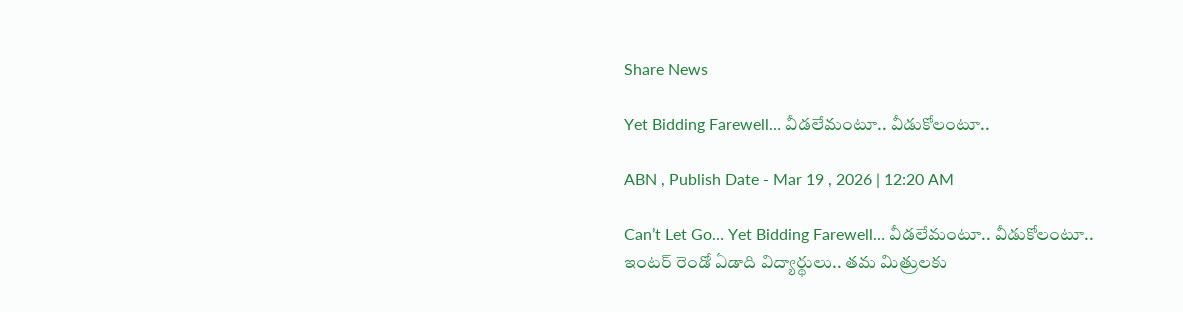Share News

Yet Bidding Farewell… వీడలేమంటూ.. వీడుకోలంటూ..

ABN , Publish Date - Mar 19 , 2026 | 12:20 AM

Can’t Let Go… Yet Bidding Farewell… వీడలేమంటూ.. వీడుకోలంటూ.. ఇంటర్‌ రెండో ఏడాది విద్యార్థులు.. తమ మిత్రులకు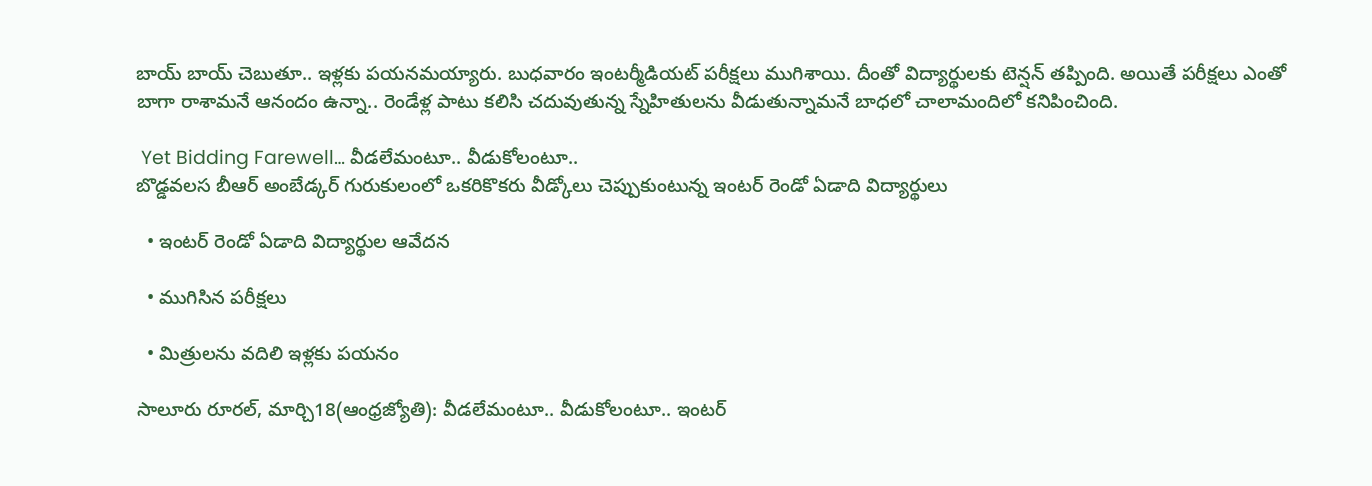బాయ్‌ బాయ్‌ చెబుతూ.. ఇళ్లకు పయనమయ్యారు. బుధ‌వారం ఇంటర్మీడియట్‌ పరీక్షలు ముగిశాయి. దీంతో విద్యార్థులకు టెన్షన్‌ తప్పింది. అయితే పరీక్షలు ఎంతో బాగా రాశామనే ఆనందం ఉన్నా.. రెండేళ్ల పాటు కలిసి చదువుతున్న స్నేహితులను వీడుతున్నామనే బాధలో చాలామందిలో కనిపించింది.

 Yet Bidding Farewell… వీడలేమంటూ.. వీడుకోలంటూ..
బొడ్డవలస బీఆర్‌ అంబేడ్కర్‌ గురుకులంలో ఒకరికొకరు వీడ్కోలు చెప్పుకుంటున్న ఇంటర్‌ రెండో ఏడాది విద్యార్థులు

  • ఇంటర్‌ రెండో ఏడాది విద్యార్థుల ఆవేదన

  • ముగిసిన పరీక్షలు

  • మిత్రులను వదిలి ఇళ్లకు పయనం

సాలూరు రూరల్‌, మార్చి18(ఆంధ్రజ్యోతి): వీడలేమంటూ.. వీడుకోలంటూ.. ఇంటర్‌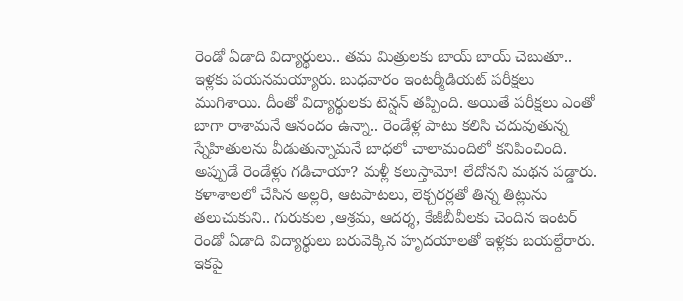రెండో ఏడాది విద్యార్థులు.. తమ మిత్రులకు బాయ్‌ బాయ్‌ చెబుతూ.. ఇళ్లకు పయనమయ్యారు. బుధ‌వారం ఇంటర్మీడియట్‌ పరీక్షలు ముగిశాయి. దీంతో విద్యార్థులకు టెన్షన్‌ తప్పింది. అయితే పరీక్షలు ఎంతో బాగా రాశామనే ఆనందం ఉన్నా.. రెండేళ్ల పాటు కలిసి చదువుతున్న స్నేహితులను వీడుతున్నామనే బాధలో చాలామందిలో కనిపించింది. అప్పుడే రెండేళ్లు గడిచాయా? మళ్లీ కలుస్తామో! లేదోనని మథన పడ్డారు. కళాశాలలో చేసిన అల్లరి, ఆటపాటలు, లెక్చరర్లతో తిన్న తిట్లును తలుచుకుని.. గురుకుల ,ఆశ్రమ, ఆదర్శ, కేజీబీవీలకు చెందిన ఇంటర్‌ రెండో ఏడాది విద్యార్థులు బరువెక్కిన హృదయాలతో ఇళ్లకు బయల్దేరారు. ఇకపై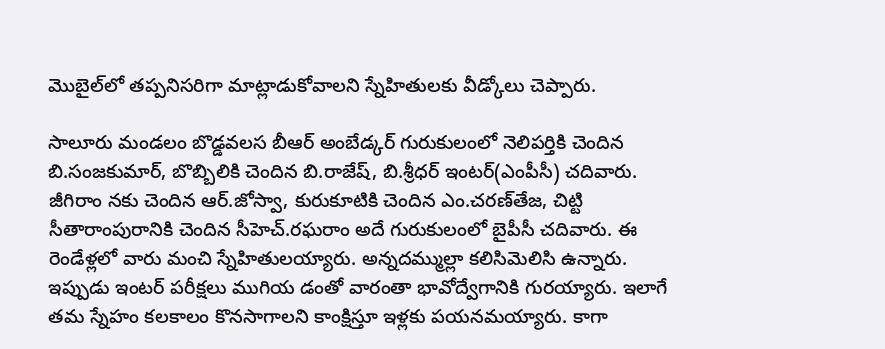మొబైల్‌లో తప్పనిసరిగా మాట్లాడుకోవాలని స్నేహితులకు వీడ్కోలు చెప్పారు.

సాలూరు మండలం బొడ్డవలస బీఆర్‌ అంబేడ్కర్‌ గురుకులంలో నెలిపర్తికి చెందిన బి.సంజకుమార్‌, బొబ్బిలికి చెందిన బి.రాజేష్‌, బి.శ్రీధర్‌ ఇంటర్‌(ఎంపీసీ) చదివారు. జీగిరాం నకు చెందిన ఆర్‌.జోస్వా, కురుకూటికి చెందిన ఎం.చరణ్‌తేజ, చిట్టి సీతారాంపురానికి చెందిన సీహెచ్‌.రఘరాం అదే గురుకులంలో బైపీసీ చదివారు. ఈ రెండేళ్లలో వారు మంచి స్నేహితులయ్యారు. అన్నదమ్ముల్లా కలిసిమెలిసి ఉన్నారు. ఇప్పుడు ఇంటర్‌ పరీక్షలు ముగియ డంతో వారంతా భావోద్వేగానికి గురయ్యారు. ఇలాగే తమ స్నేహం కలకాలం కొనసాగాలని కాంక్షిస్తూ ఇళ్లకు పయనమయ్యారు. కాగా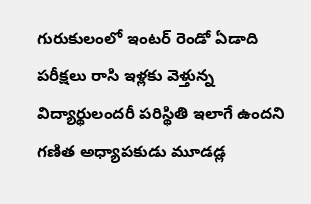గురుకులంలో ఇంటర్‌ రెండో ఏడాది పరీక్షలు రాసి ఇళ్లకు వెళ్తున్న విద్యార్థులందరీ పరిస్థితి ఇలాగే ఉందని గణిత అధ్యాపకుడు మూడడ్ల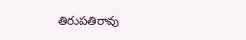తిరుపతిరావు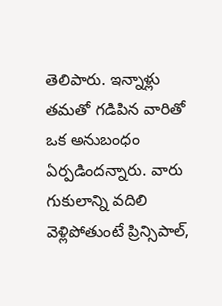తెలిపారు. ఇన్నాళ్లు తమతో గడిపిన వారితో ఒక అనుబంధం ఏర్పడిందన్నారు. వారు గుకులాన్ని వదిలి వెళ్లిపోతుంటే ప్రిన్సిపాల్‌,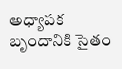అధ్యాపక బృందానికి సైతం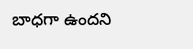బాధగా ఉందని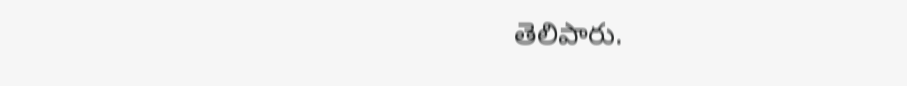తెలిపారు.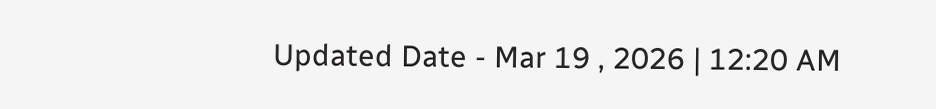Updated Date - Mar 19 , 2026 | 12:20 AM